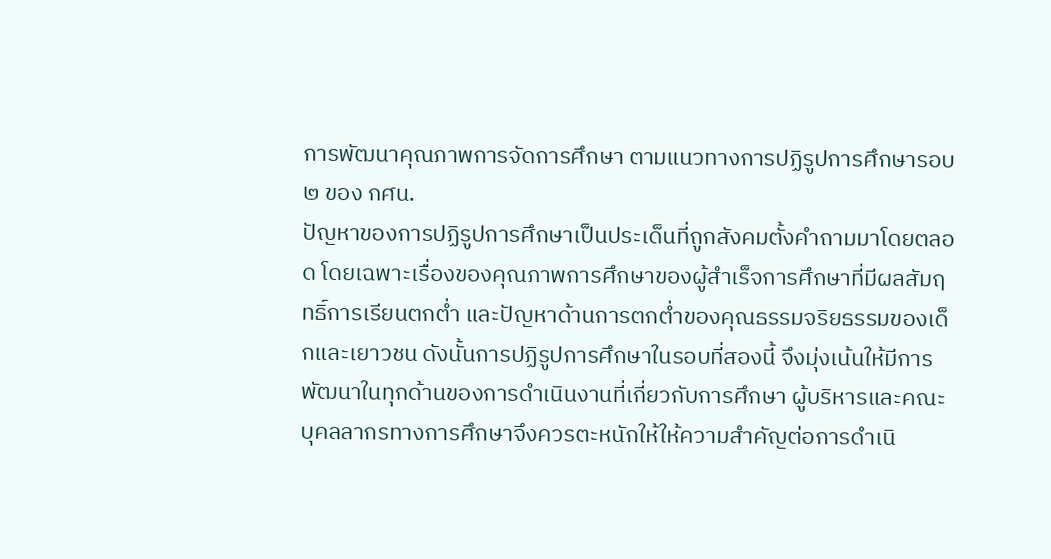การพัฒนาคุณภาพการจัดการศึกษา ตามแนวทางการปฏิรูปการศึกษารอบ ๒ ของ กศน.
ปัญหาของการปฏิรูปการศึกษาเป็นประเด็นที่ถูกสังคมตั้งคำถามมาโดยตลอด โดยเฉพาะเรื่องของคุณภาพการศึกษาของผู้สำเร็จการศึกษาที่มีผลสัมฤทธิ์การเรียนตกต่ำ และปัญหาด้านการตกต่ำของคุณธรรมจริยธรรมของเด็กและเยาวชน ดังนั้นการปฏิรูปการศึกษาในรอบที่สองนี้ จึงมุ่งเน้นให้มีการพัฒนาในทุกด้านของการดำเนินงานที่เกี่ยวกับการศึกษา ผู้บริหารและคณะบุคลลากรทางการศึกษาจึงควรตะหนักให้ให้ความสำคัญต่อการดำเนิ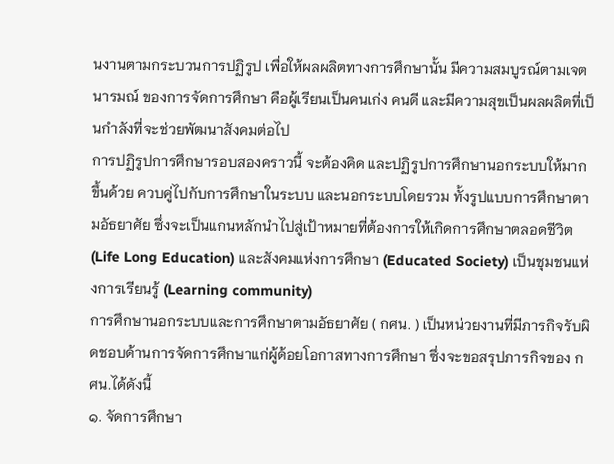นงานตามกระบวนการปฏิรูป เพื่อให้ผลผลิตทางการศึกษานั้น มีความสมบูรณ์ตามเจตนารมณ์ ของการจัดการศึกษา คือผู้เรียนเป็นคนเก่ง คนดี และมีความสุขเป็นผลผลิตที่เป็นกำลังที่จะช่วยพัฒนาสังคมต่อไป
การปฏิรูปการศึกษารอบสองคราวนี้ จะต้องคิด และปฏิรูปการศึกษานอกระบบให้มากขึ้นด้วย ควบคู่ไปกับการศึกษาในระบบ และนอกระบบโดยรวม ทั้งรูปแบบการศึกษาตามอัธยาศัย ซึ่งจะเป็นแกนหลักนำไปสู่เป้าหมายที่ต้องการให้เกิดการศึกษาตลอดชีวิต (Life Long Education) และสังคมแห่งการศึกษา (Educated Society) เป็นชุมชนแห่งการเรียนรู้ (Learning community)
การศึกษานอกระบบและการศึกษาตามอัธยาศัย ( กศน. ) เป็นหน่วยงานที่มีภารกิจรับผิดชอบด้านการจัดการศึกษาแก่ผู้ด้อยโอกาสทางการศึกษา ซึ่งจะขอสรุปภารกิจของ กศน.ได้ดังนี้
๑. จัดการศึกษา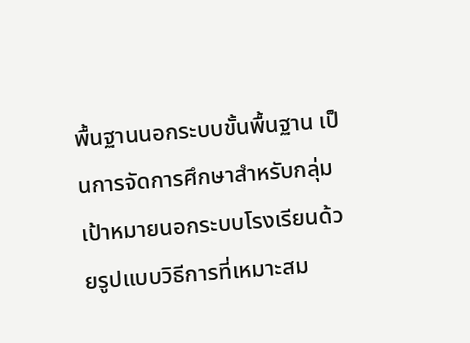พื้นฐานนอกระบบขั้นพื้นฐาน เป็นการจัดการศึกษาสำหรับกลุ่มเป้าหมายนอกระบบโรงเรียนด้วยรูปแบบวิธีการที่เหมาะสม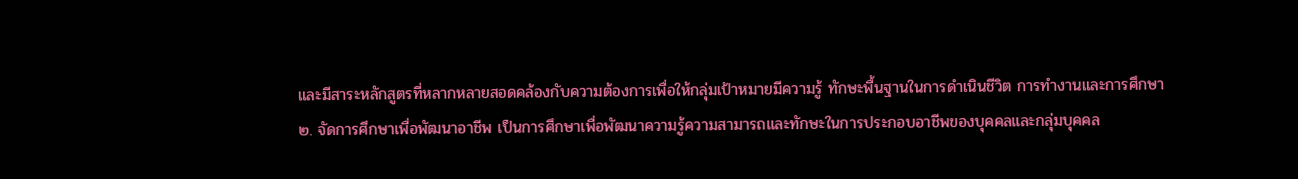และมีสาระหลักสูตรที่หลากหลายสอดคล้องกับความต้องการเพื่อให้กลุ่มเป้าหมายมีความรู้ ทักษะพื้นฐานในการดำเนินชีวิต การทำงานและการศึกษา
๒. จัดการศึกษาเพื่อพัฒนาอาชีพ เป็นการศึกษาเพื่อพัฒนาความรู้ความสามารถและทักษะในการประกอบอาชีพของบุคคลและกลุ่มบุคคล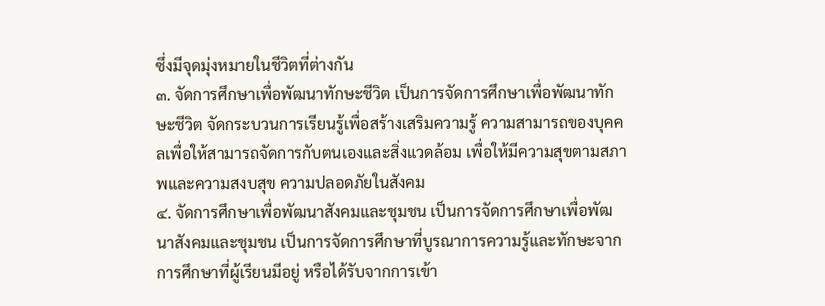ซึ่งมีจุดมุ่งหมายในชีวิตที่ต่างกัน
๓. จัดการศึกษาเพื่อพัฒนาทักษะชีวิต เป็นการจัดการศึกษาเพื่อพัฒนาทักษะชีวิต จัดกระบวนการเรียนรู้เพื่อสร้างเสริมความรู้ ความสามารถของบุคคลเพื่อให้สามารถจัดการกับตนเองและสิ่งแวดล้อม เพื่อให้มีความสุขตามสภาพและความสงบสุข ความปลอดภัยในสังคม
๔. จัดการศึกษาเพื่อพัฒนาสังคมและชุมชน เป็นการจัดการศึกษาเพื่อพัฒนาสังคมและชุมชน เป็นการจัดการศึกษาที่บูรณาการความรู้และทักษะจากการศึกษาที่ผู้เรียนมีอยู่ หรือได้รับจากการเข้า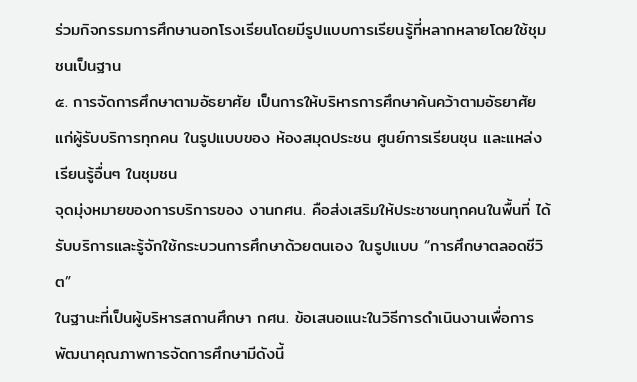ร่วมกิจกรรมการศึกษานอกโรงเรียนโดยมีรูปแบบการเรียนรู้ที่หลากหลายโดยใช้ชุมชนเป็นฐาน
๕. การจัดการศึกษาตามอัธยาศัย เป็นการให้บริหารการศึกษาค้นคว้าตามอัธยาศัยแก่ผู้รับบริการทุกคน ในรูปแบบของ ห้องสมุดประชน ศูนย์การเรียนชุน และแหล่งเรียนรู้อื่นๆ ในชุมชน
จุดมุ่งหมายของการบริการของ งานกศน. คือส่งเสริมให้ประชาชนทุกคนในพื้นที่ ได้รับบริการและรู้จักใช้กระบวนการศึกษาด้วยตนเอง ในรูปแบบ “การศึกษาตลอดชีวิต”
ในฐานะที่เป็นผู้บริหารสถานศึกษา กศน. ข้อเสนอแนะในวิธีการดำเนินงานเพื่อการพัฒนาคุณภาพการจัดการศึกษามีดังนี้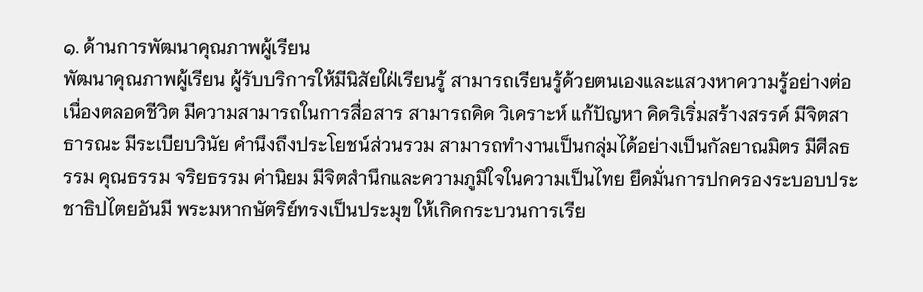๑. ด้านการพัฒนาคุณภาพผู้เรียน
พัฒนาคุณภาพผู้เรียน ผู้รับบริการให้มีนิสัยใฝ่เรียนรู้ สามารถเรียนรู้ด้วยตนเองและแสวงหาความรู้อย่างต่อเนื่องตลอดชีวิต มีความสามารถในการสื่อสาร สามารถคิด วิเคราะห์ แก้ปัญหา คิดริเริ่มสร้างสรรค์ มีจิตสาธารณะ มีระเบียบวินัย คำนึงถึงประโยชน์ส่วนรวม สามารถทำงานเป็นกลุ่มได้อย่างเป็นกัลยาณมิตร มีศีลธรรม คุณธรรม จริยธรรม ค่านิยม มีจิตสำนึกและความภูมิใจในความเป็นไทย ยึดมั่นการปกครองระบอบประชาธิปไตยอันมี พระมหากษัตริย์ทรงเป็นประมุข ให้เกิดกระบวนการเรีย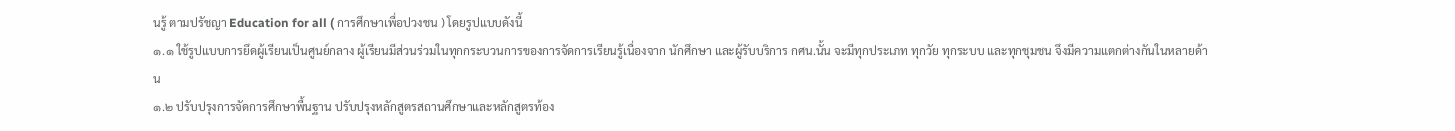นรู้ ตามปรัชญา Education for all ( การศึกษาเพื่อปวงชน ) โดยรูปแบบดังนี้
๑.๑ ใช้รูปแบบการยึดผู้เรียนเป็นศูนย์กลาง ผู้เรียนมีส่วนร่วมในทุกกระบวนการของการจัดการเรียนรู้เนื่องจาก นักศึกษา และผู้รับบริการ กศน.นั้น จะมีทุกประเภท ทุกวัย ทุกระบบ และทุกชุมชน จึงมีความแตกต่างกันในหลายด้าน
๑.๒ ปรับปรุงการจัดการศึกษาพื้นฐาน ปรับปรุงหลักสูตรสถานศึกษาและหลักสูตรท้อง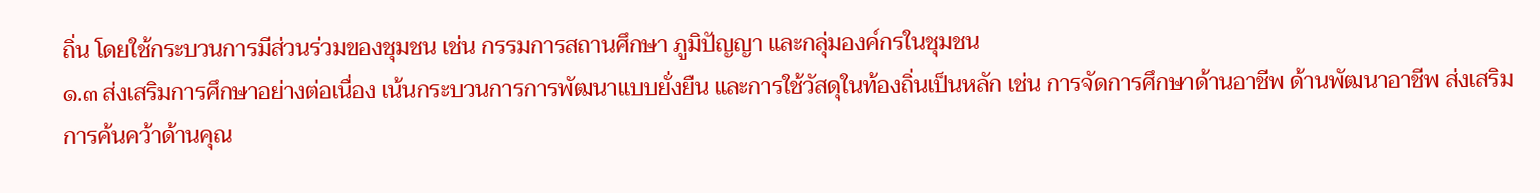ถิ่น โดยใช้กระบวนการมีส่วนร่วมของชุมชน เช่น กรรมการสถานศึกษา ภูมิปัญญา และกลุ่มองค์กรในชุมชน
๑.๓ ส่งเสริมการศึกษาอย่างต่อเนื่อง เน้นกระบวนการการพัฒนาแบบยั่งยืน และการใช้วัสดุในท้องถิ่นเป็นหลัก เช่น การจัดการศึกษาด้านอาชีพ ด้านพัฒนาอาชีพ ส่งเสริมการค้นคว้าด้านคุณ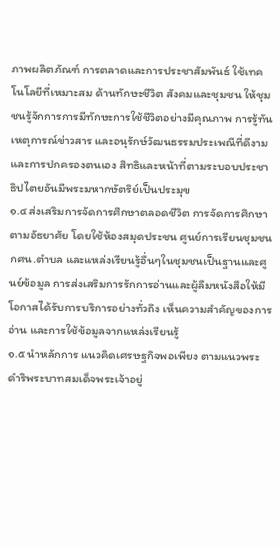ภาพผลิตภัณฑ์ การตลาดและการประชาสัมพันธ์ ใช้เทคโนโลยีที่เหมาะสม ด้านทักษะชีวิต สังคมและชุมชน ให้ชุมชนรู้จักการการมีทักษะการใช้ชีวิตอย่างมีคุณภาพ การรู้ทันเหตุการณ์ข่าวสาร และอนุรักษ์วัฒนธรรมประเพณีที่ดีงาม และการปกครองตนเอง สิทธิและหน้าที่ตามระบอบประชาธิปไตยอันมีพระมหากษัตริย์เป็นประมุข
๑.๔ ส่งเสริมการจัดการศึกษาตลอดชีวิต การจัดการศึกษาตามอัธยาศัย โดยใช้ห้องสมุดประชน ศูนย์การเรียนชุมชน กศน.ตำบล และแหล่งเรียนรู้อื่นๆในชุมชนเป็นฐานและศูนย์ข้อมูล การส่งเสริมการรักการอ่านและผู้ลืมหนังสือให้มีโอกาสได้รับการบริการอย่างทั่วถึง เห็นความสำคัญของการอ่าน และการใช้ข้อมูลจากแหล่งเรียนรู้
๑.๕ นำหลักการ แนวคิดเศรษฐกิจพอเพียง ตามแนวพระดำริพระบาทสมเด็จพระเจ้าอยู่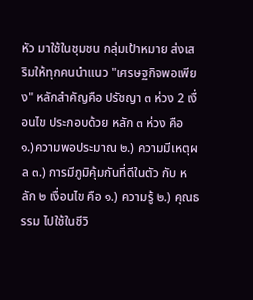หัว มาใช้ในชุมชน กลุ่มเป้าหมาย ส่งเสริมให้ทุกคนนำแนว "เศรษฐกิจพอเพียง" หลักสำคัญคือ ปรัชญา ๓ ห่วง 2 เงื่อนไข ประกอบด้วย หลัก ๓ ห่วง คือ ๑.)ความพอประมาณ ๒.) ความมีเหตุผล ๓.) การมีภูมิคุ้มกันที่ดีในตัว กับ หลัก ๒ เงื่อนไข คือ ๑.) ความรู้ ๒.) คุณธรรม ไปใช้ในชีวิ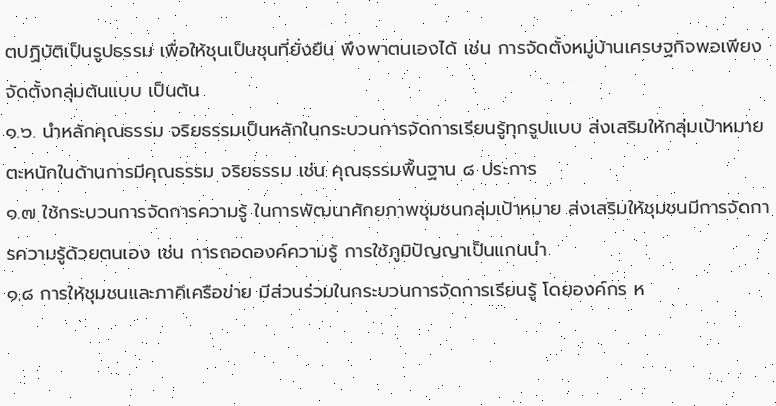ตปฏิบัติเป็นรูปธรรม เพื่อให้ชุนเป็นชุนที่ยั่งยืน พึงพาตนเองได้ เช่น การจัดตั้งหมู่บ้านเศรษฐกิจพอเพียง จัดตั้งกลุ่มต้นแบบ เป็นต้น
๑.๖. นำหลักคุณธรรม จริยธรรมเป็นหลักในกระบวนการจัดการเรียนรู้ทุกรูปแบบ ส่งเสริมให้กลุ่มเป้าหมาย ตะหนักในด้านการมีคุณธรรม จริยธรรม เช่น คุณธรรมพื้นฐาน ๘ ประการ
๑.๗ ใช้กระบวนการจัดการความรู้ ในการพัฒนาศักยภาพชุมชนกลุ่มเป้าหมาย ส่งเสริมให้ชุมชนมีการจัดการความรู้ด้วยตนเอง เช่น การถอดองค์ความรู้ การใช้ภูมิปัญญาเป็นแกนนำ
๑.๘ การให้ชุมชนและภาคีเครือข่าย มีส่วนร่วมในกระบวนการจัดการเรียนรู้ โดยองค์กร ห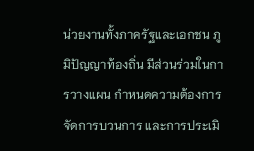น่วยงานทั้งภาครัฐและเอกชน ภูมิปัญญาท้องถิ่น มีส่วนร่วมในการวางแผน กำหนดความต้องการ จัดการบวนการ และการประเมิ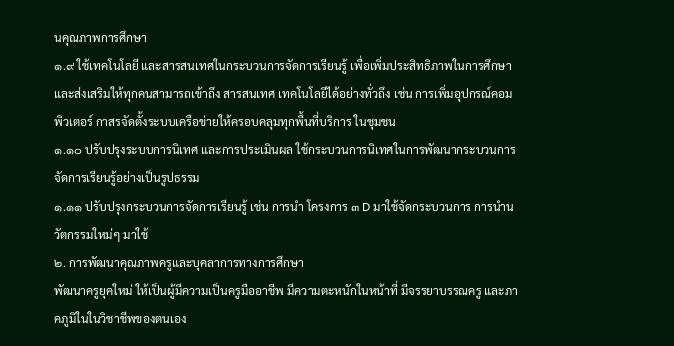นคุณภาพการศึกษา
๑.๙ ใช้เทคโนโลยี และสารสนเทศในกระบวนการจัดการเรียนรู้ เพื่อเพิ่มประสิทธิภาพในการศึกษา และส่งเสริมให้ทุกคนสามารถเข้าถึง สารสนเทศ เทคโนโลยีได้อย่างทั่วถึง เช่น การเพิ่มอุปกรณ์คอมพิวเตอร์ กาสรจัดตั้งระบบเครือข่ายให้ครอบคลุมทุกพื้นที่บริการ ในชุมชน
๑.๑๐ ปรับปรุงระบบการนิเทศ และการประเมินผล ใช้กระบวนการนิเทศในการพัฒนากระบวนการจัดการเรียนรู้อย่างเป็นรูปธรรม
๑.๑๑ ปรับปรุงกระบวนการจัดการเรียนรู้ เช่น การนำ โครงการ ๓ D มาใช้จัดกระบวนการ การนำนวัตกรรมใหม่ๆ มาใช้
๒. การพัฒนาคุณภาพครูและบุคลาการทางการศึกษา
พัฒนาครูยุคใหม่ ให้เป็นผู้มีความเป็นครูมืออาชีพ มีความตะหนักในหน้าที่ มีจรรยาบรรณครู และภาคภูมิในในวิชาชีพของตนเอง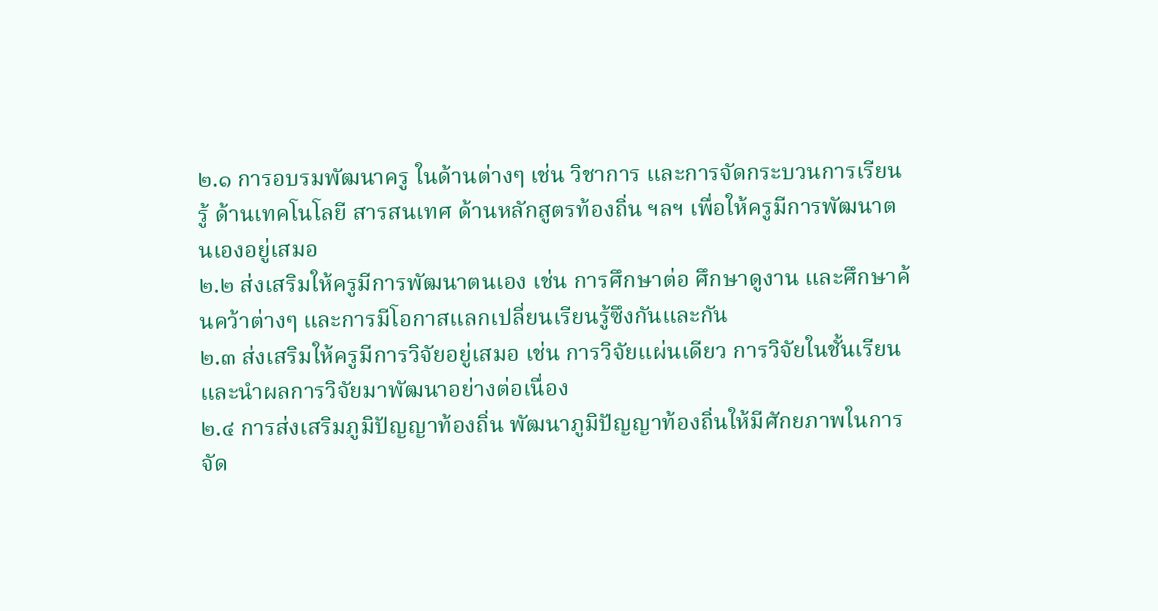๒.๑ การอบรมพัฒนาครู ในด้านต่างๆ เช่น วิชาการ และการจัดกระบวนการเรียนรู้ ด้านเทคโนโลยี สารสนเทศ ด้านหลักสูตรท้องถิ่น ฯลฯ เพื่อให้ครูมีการพัฒนาตนเองอยู่เสมอ
๒.๒ ส่งเสริมให้ครูมีการพัฒนาตนเอง เช่น การศึกษาต่อ ศึกษาดูงาน และศึกษาค้นคว้าต่างๆ และการมีโอกาสแลกเปลี่ยนเรียนรู้ซึงกันและกัน
๒.๓ ส่งเสริมให้ครูมีการวิจัยอยู่เสมอ เช่น การวิจัยแผ่นเดียว การวิจัยในชั้นเรียน และนำผลการวิจัยมาพัฒนาอย่างต่อเนื่อง
๒.๔ การส่งเสริมภูมิปัญญาท้องถิ่น พัฒนาภูมิปัญญาท้องถิ่นให้มีศักยภาพในการจัด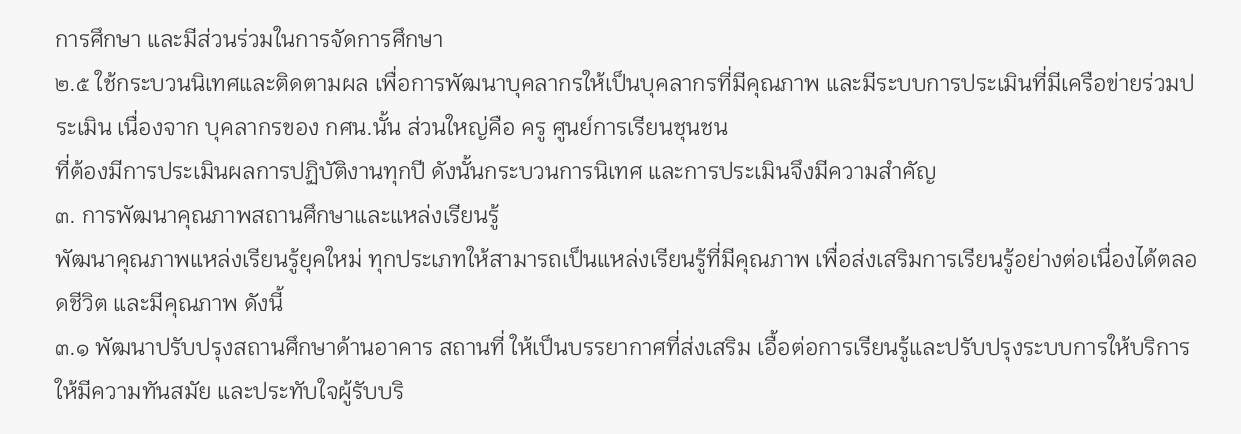การศึกษา และมีส่วนร่วมในการจัดการศึกษา
๒.๕ ใช้กระบวนนิเทศและติดตามผล เพื่อการพัฒนาบุคลากรให้เป็นบุคลากรที่มีคุณภาพ และมีระบบการประเมินที่มีเครือข่ายร่วมประเมิน เนื่องจาก บุคลากรของ กศน.นั้น ส่วนใหญ่คือ ครู ศูนย์การเรียนชุนชน
ที่ต้องมีการประเมินผลการปฏิบัติงานทุกปี ดังนั้นกระบวนการนิเทศ และการประเมินจึงมีความสำคัญ
๓. การพัฒนาคุณภาพสถานศึกษาและแหล่งเรียนรู้
พัฒนาคุณภาพแหล่งเรียนรู้ยุคใหม่ ทุกประเภทให้สามารถเป็นแหล่งเรียนรู้ที่มีคุณภาพ เพื่อส่งเสริมการเรียนรู้อย่างต่อเนื่องได้ตลอดชีวิต และมีคุณภาพ ดังนี้
๓.๑ พัฒนาปรับปรุงสถานศึกษาด้านอาคาร สถานที่ ให้เป็นบรรยากาศที่ส่งเสริม เอื้อต่อการเรียนรู้และปรับปรุงระบบการให้บริการ ให้มีความทันสมัย และประทับใจผู้รับบริ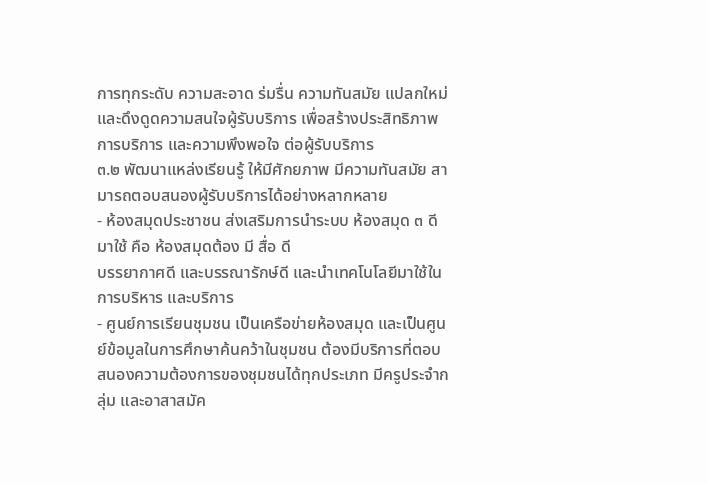การทุกระดับ ความสะอาด ร่มรื่น ความทันสมัย แปลกใหม่ และดึงดูดความสนใจผู้รับบริการ เพื่อสร้างประสิทธิภาพการบริการ และความพึงพอใจ ต่อผู้รับบริการ
๓.๒ พัฒนาแหล่งเรียนรู้ ให้มีศักยภาพ มีความทันสมัย สามารถตอบสนองผู้รับบริการได้อย่างหลากหลาย
- ห้องสมุดประชาชน ส่งเสริมการนำระบบ ห้องสมุด ๓ ดี มาใช้ คือ ห้องสมุดต้อง มี สื่อ ดี
บรรยากาศดี และบรรณารักษ์ดี และนำเทคโนโลยีมาใช้ในการบริหาร และบริการ
- ศูนย์การเรียนชุมชน เป็นเครือข่ายห้องสมุด และเป็นศูนย์ข้อมูลในการศึกษาค้นคว้าในชุมชน ต้องมีบริการที่ตอบสนองความต้องการของชุมชนได้ทุกประเภท มีครูประจำกลุ่ม และอาสาสมัค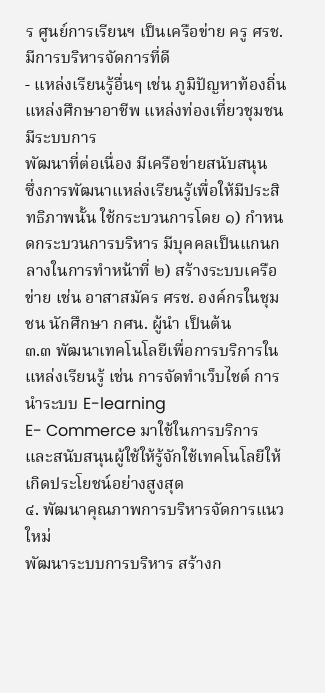ร ศูนย์การเรียนฯ เป็นเครือข่าย ครู ศรช. มีการบริหารจัดการที่ดี
- แหล่งเรียนรู้อื่นๆ เช่น ภูมิปัญหาท้องถิ่น แหล่งศึกษาอาชีพ แหล่งท่องเที่ยวชุมชน มีระบบการ
พัฒนาที่ต่อเนื่อง มีเครือข่ายสนับสนุน
ซึ่งการพัฒนาแหล่งเรียนรู้เพื่อให้มีประสิทธิภาพนั้น ใช้กระบวนการโดย ๑) กำหนดกระบวนการบริหาร มีบุคคลเป็นแกนกลางในการทำหน้าที่ ๒) สร้างระบบเครือข่าย เช่น อาสาสมัคร ศรช. องค์กรในชุมชน นักศึกษา กศน. ผู้นำ เป็นต้น
๓.๓ พัฒนาเทคโนโลยีเพื่อการบริการในแหล่งเรียนรู้ เช่น การจัดทำเว็บไชต์ การนำระบบ E-learning
E- Commerce มาใช้ในการบริการ และสนับสนุนผู้ใช้ให้รู้จักใช้เทคโนโลยีให้เกิดประโยชน์อย่างสูงสุด
๔. พัฒนาคุณภาพการบริหารจัดการแนวใหม่
พัฒนาระบบการบริหาร สร้างก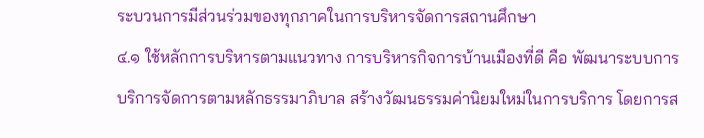ระบวนการมีส่วนร่วมของทุกภาคในการบริหารจัดการสถานศึกษา
๔.๑ ใช้หลักการบริหารตามแนวทาง การบริหารกิจการบ้านเมืองที่ดี คือ พัฒนาระบบการบริการจัดการตามหลักธรรมาภิบาล สร้างวัฒนธรรมค่านิยมใหม่ในการบริการ โดยการส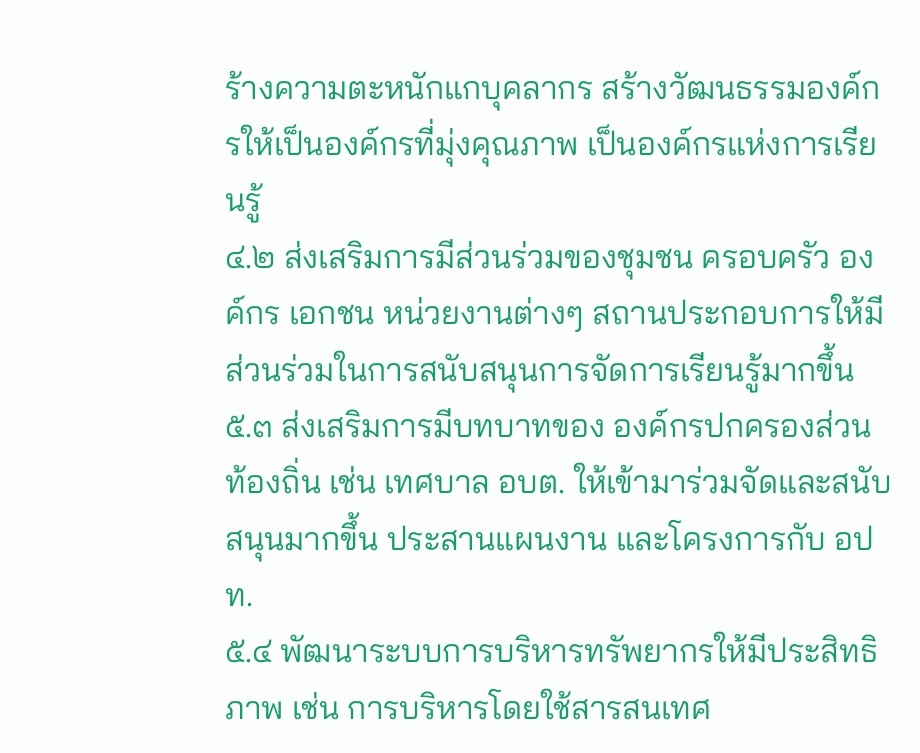ร้างความตะหนักแกบุคลากร สร้างวัฒนธรรมองค์กรให้เป็นองค์กรที่มุ่งคุณภาพ เป็นองค์กรแห่งการเรียนรู้
๔.๒ ส่งเสริมการมีส่วนร่วมของชุมชน ครอบครัว องค์กร เอกชน หน่วยงานต่างๆ สถานประกอบการให้มีส่วนร่วมในการสนับสนุนการจัดการเรียนรู้มากขึ้น
๕.๓ ส่งเสริมการมีบทบาทของ องค์กรปกครองส่วนท้องถิ่น เช่น เทศบาล อบต. ให้เข้ามาร่วมจัดและสนับสนุนมากขึ้น ประสานแผนงาน และโครงการกับ อปท.
๕.๔ พัฒนาระบบการบริหารทรัพยากรให้มีประสิทธิภาพ เช่น การบริหารโดยใช้สารสนเทศ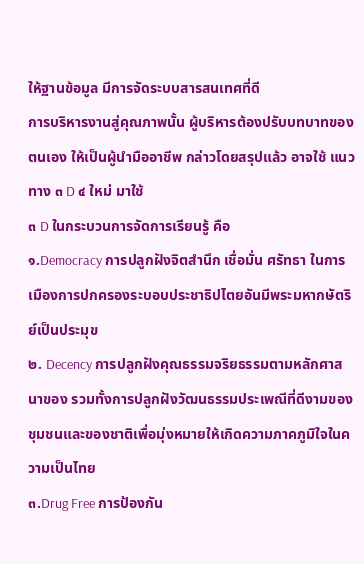ให้ฐานข้อมูล มีการจัดระบบสารสนเทศที่ดี
การบริหารงานสู่คุณภาพนั้น ผู้บริหารต้องปรับบทบาทของตนเอง ให้เป็นผู้นำมืออาชีพ กล่าวโดยสรุปแล้ว อาจใช้ แนวทาง ๓ D ๔ ใหม่ มาใช้
๓ D ในกระบวนการจัดการเรียนรู้ คือ
๑.Democracy การปลูกฝังจิตสำนึก เชื่อมั่น ศรัทธา ในการเมืองการปกครองระบอบประชาธิปไตยอันมีพระมหากษัตริย์เป็นประมุข
๒. Decency การปลูกฝังคุณธรรมจริยธรรมตามหลักศาสนาของ รวมทั้งการปลูกฝังวัฒนธรรมประเพณีที่ดีงามของชุมชนและของชาติเพื่อมุ่งหมายให้เกิดความภาคภูมิใจในความเป็นไทย
๓.Drug Free การป้องกัน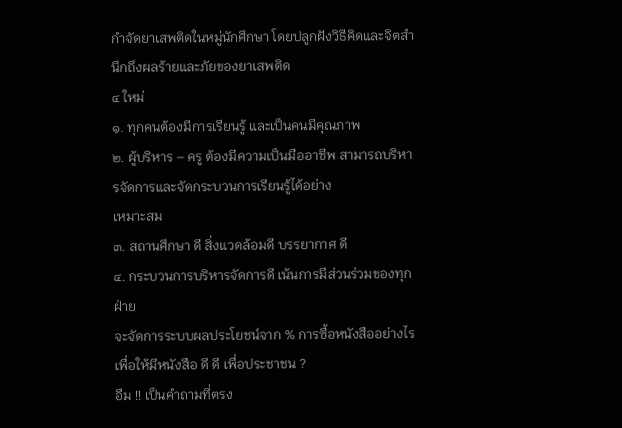กำจัดยาเสพติดในหมู่นักศึกษา โดยปลูกฝังวิธีคิดและจิตสำนึกถึงผลร้ายและภัยของยาเสพติด
๔ ใหม่
๑. ทุกคนต้องมีการเรียนรู้ และเป็นคนมีคุณภาพ
๒. ผู้บริหาร – ครู ต้องมีความเป็นมืออาชีพ สามารถบริหารจัดการและจัดกระบวนการเรียนรู้ได้อย่าง
เหมาะสม
๓. สถานศึกษา ดี สิ่งแวดล้อมดี บรรยากาศ ดี
๔. กระบวนการบริหารจัดการดี เน้นการมีส่วนร่วมของทุกฝ่าย
จะจัดการระบบผลประโยชน์จาก % การซื้อหนังสืออย่างไร เพื่อให้มีหนังสือ ดี ดี เพื่อประชาชน ?
อืม !! เป็นคำถามที่ตรง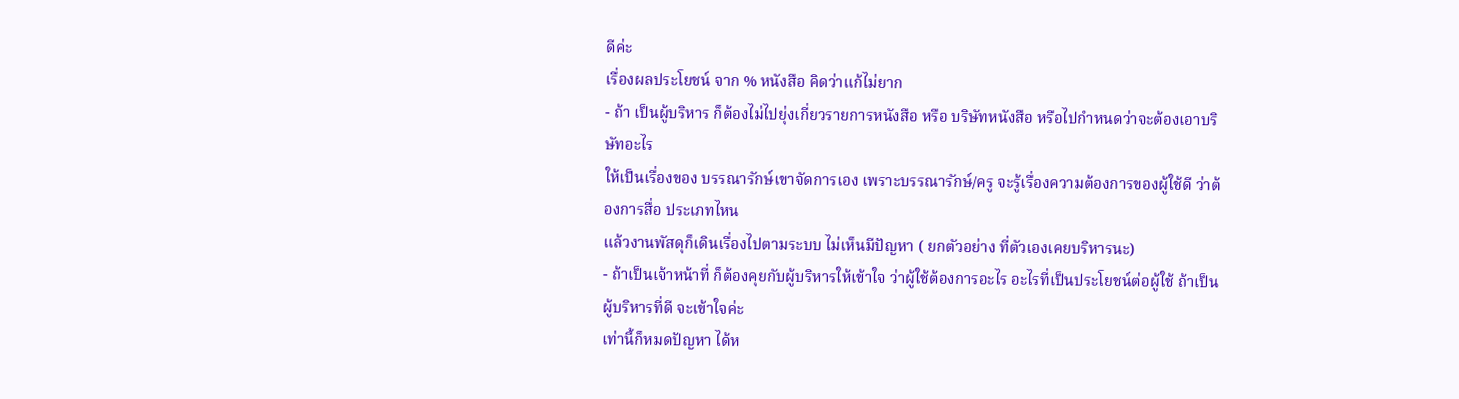ดีค่ะ
เรื่องผลประโยชน์ จาก % หนังสือ คิดว่าแก้ไม่ยาก
- ถ้า เป็นผู้บริหาร ก็ต้องไม่ไปยุ่งเกี่ยวรายการหนังสือ หรือ บริษัทหนังสือ หรือไปกำหนดว่าจะต้องเอาบริษัทอะไร
ให้เป็นเรื่องของ บรรณารักษ์เขาจัดการเอง เพราะบรรณารักษ์/ครู จะรู้เรื่องความต้องการของผู้ใช้ดี ว่าต้องการสื่อ ประเภทไหน
แล้วงานพัสดุก็เดินเรื่องไปตามระบบ ไม่เห็นมีปัญหา ( ยกตัวอย่าง ที่ตัวเองเคยบริหารนะ)
- ถ้าเป็นเจ้าหน้าที่ ก็ต้องคุยกับผู้บริหารให้เข้าใจ ว่าผู้ใช้ต้องการอะไร อะไรที่เป็นประโยชน์ต่อผู้ใช้ ถ้าเป็นผู้บริหารที่ดี จะเข้าใจค่ะ
เท่านี้ก็หมดปัญหา ได้ห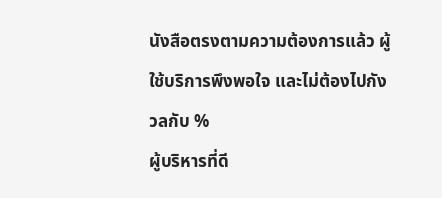นังสือตรงตามความต้องการแล้ว ผู้ใช้บริการพึงพอใจ และไม่ต้องไปกังวลกับ %
ผู้บริหารที่ดี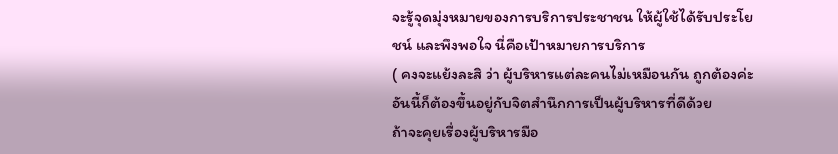จะรู้จุดมุ่งหมายของการบริการประชาชน ให้ผู้ใช้ได้รับประโยชน์ และพึงพอใจ นี่คือเป้าหมายการบริการ
( คงจะแย้งละสิ ว่า ผู้บริหารแต่ละคนไม่เหมือนกัน ถูกต้องค่ะ อันนี้ก็ต้องขึ้นอยู่กับจิตสำนึกการเป็นผู้บริหารที่ดีด้วย
ถ้าจะคุยเรื่องผู้บริหารมือ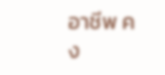อาชีพ คง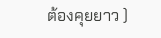ต้องคุยยาว )